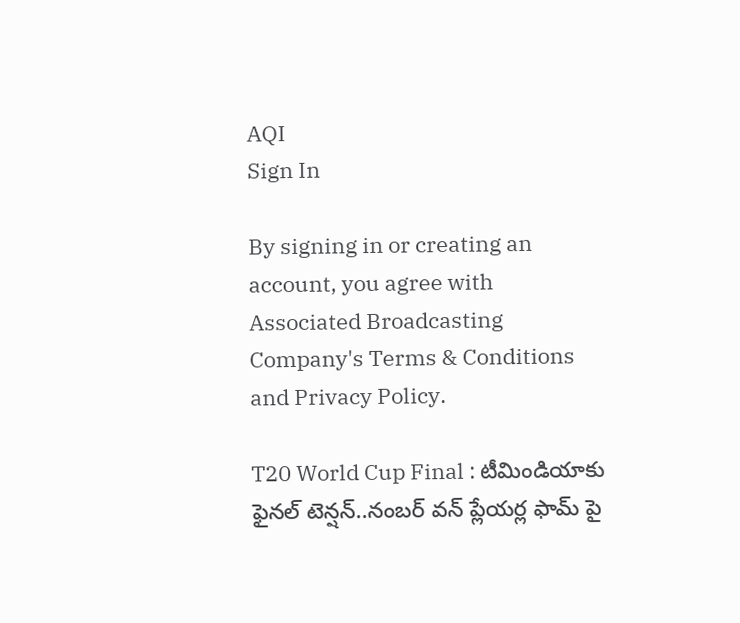AQI
Sign In

By signing in or creating an account, you agree with Associated Broadcasting Company's Terms & Conditions and Privacy Policy.

T20 World Cup Final : టీమిండియాకు ఫైనల్ టెన్షన్..నంబర్ వన్ ప్లేయర్ల ఫామ్ పై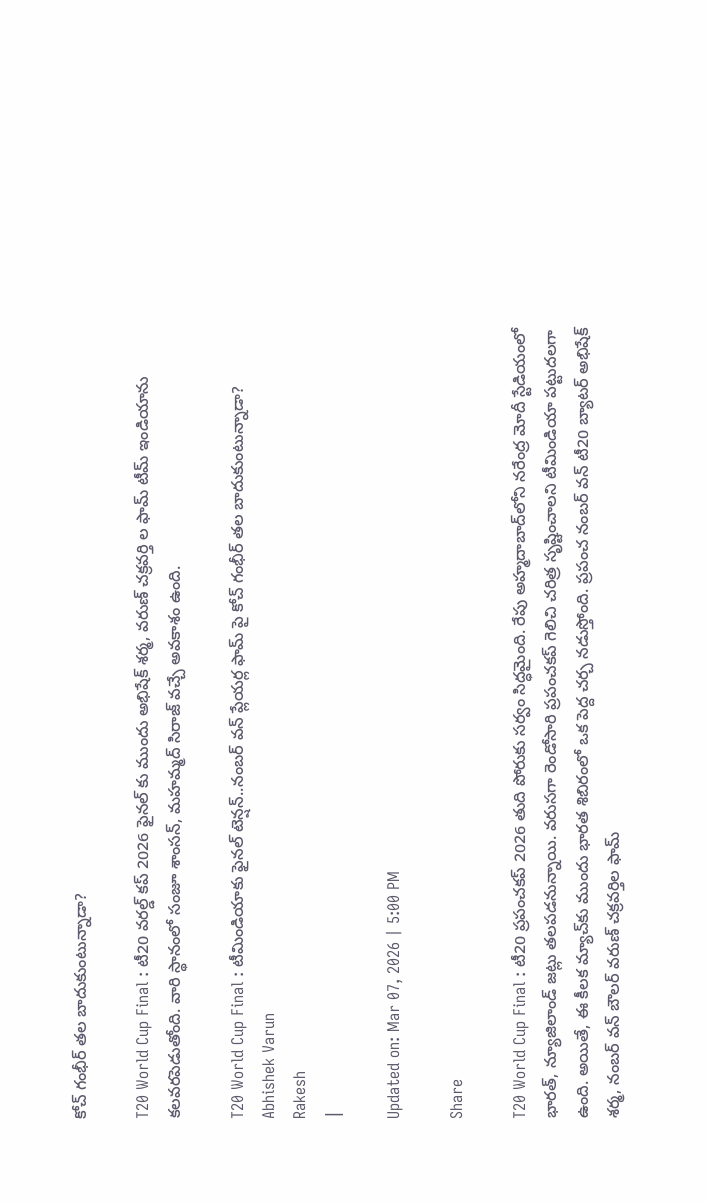కోచ్ గంభీర్ తల బాదుకుంటున్నాడా?

T20 World Cup Final : టీ20 వరల్డ్ కప్ 2026 ఫైనల్ కు ముందు అభిషేక్ శర్మ, వరుణ్ చక్రవర్తి ల ఫామ్ టీమ్ ఇండియాను కలవరపెడుతోంది. వారి స్థానంలో సంజూ శాంసన్, మహమ్మద్ సిరాజ్ వచ్చే అవకాశం ఉంది.

T20 World Cup Final : టీమిండియాకు ఫైనల్ టెన్షన్..నంబర్ వన్ ప్లేయర్ల ఫామ్ పై కోచ్ గంభీర్ తల బాదుకుంటున్నాడా?
Abhishek Varun
Rakesh
|

Updated on: Mar 07, 2026 | 5:00 PM

Share

T20 World Cup Final : టీ20 ప్రపంచకప్ 2026 తుది పోరుకు సర్వం సిద్ధమైంది. రేపు అహ్మదాబాద్‌లోని నరేంద్ర మోదీ స్టేడియంలో భారత్, న్యూజిలాండ్ జట్లు తలపడనున్నాయి. వరుసగా రెండోసారి ప్రపంచకప్ గెలిచి చరిత్ర సృష్టించాలని టీమిండియా పట్టుదలగా ఉంది. అయితే, ఈ కీలక మ్యాచ్‌కు ముందు భారత శిబిరంలో ఒక పెద్ద చర్చ నడుస్తోంది. ప్రపంచ నంబర్ వన్ టీ20 బ్యాటర్ అభిషేక్ శర్మ, నంబర్ వన్ బౌలర్ వరుణ్ చక్రవర్తిల ఫామ్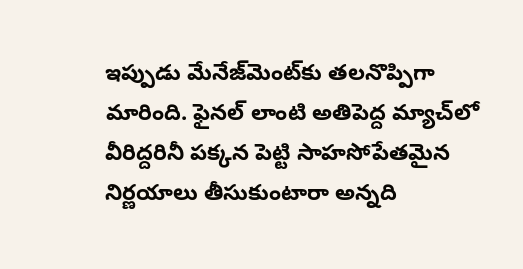ఇప్పుడు మేనేజ్‌మెంట్‌కు తలనొప్పిగా మారింది. ఫైనల్ లాంటి అతిపెద్ద మ్యాచ్‌లో వీరిద్దరినీ పక్కన పెట్టి సాహసోపేతమైన నిర్ణయాలు తీసుకుంటారా అన్నది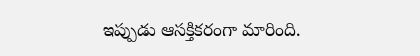ఇప్పుడు ఆసక్తికరంగా మారింది.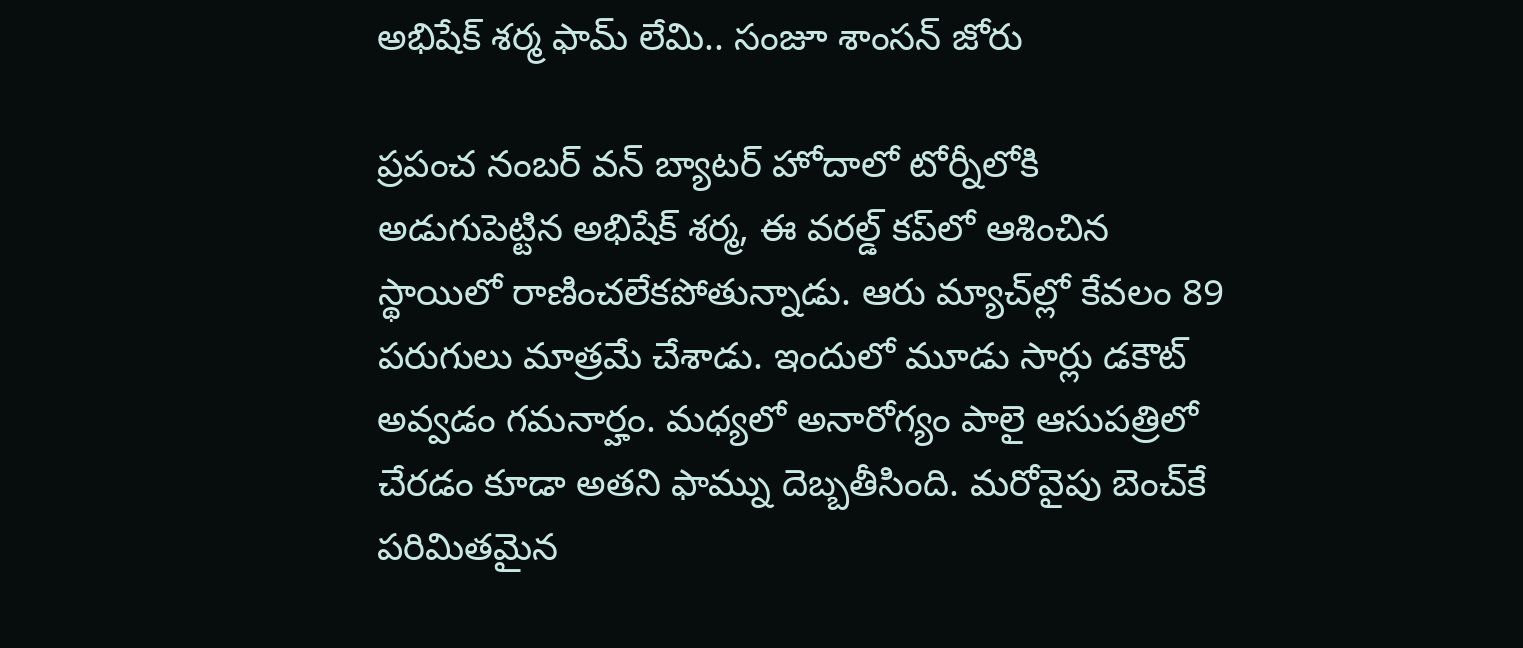అభిషేక్ శర్మ ఫామ్ లేమి.. సంజూ శాంసన్ జోరు

ప్రపంచ నంబర్ వన్ బ్యాటర్ హోదాలో టోర్నీలోకి అడుగుపెట్టిన అభిషేక్ శర్మ, ఈ వరల్డ్ కప్‌లో ఆశించిన స్థాయిలో రాణించలేకపోతున్నాడు. ఆరు మ్యాచ్‌ల్లో కేవలం 89 పరుగులు మాత్రమే చేశాడు. ఇందులో మూడు సార్లు డకౌట్ అవ్వడం గమనార్హం. మధ్యలో అనారోగ్యం పాలై ఆసుపత్రిలో చేరడం కూడా అతని ఫామ్ను దెబ్బతీసింది. మరోవైపు బెంచ్‌కే పరిమితమైన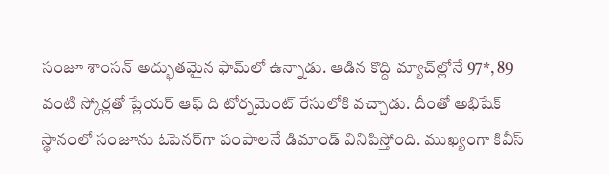సంజూ శాంసన్ అద్భుతమైన ఫామ్‌లో ఉన్నాడు. ఆడిన కొద్ది మ్యాచ్‌ల్లోనే 97*, 89 వంటి స్కోర్లతో ప్లేయర్ ఆఫ్ ది టోర్నమెంట్ రేసులోకి వచ్చాడు. దీంతో అభిషేక్ స్థానంలో సంజూను ఓపెనర్‌గా పంపాలనే డిమాండ్ వినిపిస్తోంది. ముఖ్యంగా కివీస్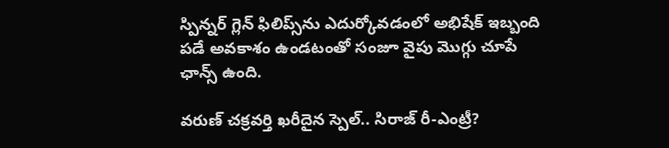స్పిన్నర్ గ్లెన్ ఫిలిప్స్‌ను ఎదుర్కోవడంలో అభిషేక్ ఇబ్బంది పడే అవకాశం ఉండటంతో సంజూ వైపు మొగ్గు చూపే ఛాన్స్ ఉంది.

వరుణ్ చక్రవర్తి ఖరీదైన స్పెల్.. సిరాజ్ రీ-ఎంట్రీ?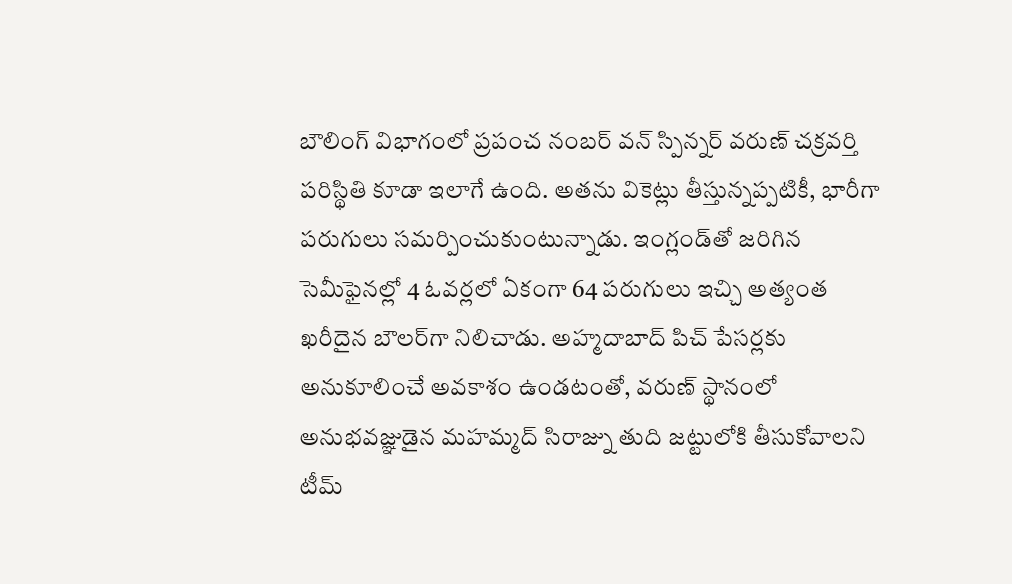బౌలింగ్ విభాగంలో ప్రపంచ నంబర్ వన్ స్పిన్నర్ వరుణ్ చక్రవర్తి పరిస్థితి కూడా ఇలాగే ఉంది. అతను వికెట్లు తీస్తున్నప్పటికీ, భారీగా పరుగులు సమర్పించుకుంటున్నాడు. ఇంగ్లండ్‌తో జరిగిన సెమీఫైనల్లో 4 ఓవర్లలో ఏకంగా 64 పరుగులు ఇచ్చి అత్యంత ఖరీదైన బౌలర్‌గా నిలిచాడు. అహ్మదాబాద్ పిచ్ పేసర్లకు అనుకూలించే అవకాశం ఉండటంతో, వరుణ్ స్థానంలో అనుభవజ్ఞుడైన మహమ్మద్ సిరాజ్ను తుది జట్టులోకి తీసుకోవాలని టీమ్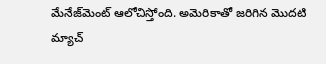మేనేజ్‌మెంట్ ఆలోచిస్తోంది. అమెరికాతో జరిగిన మొదటి మ్యాచ్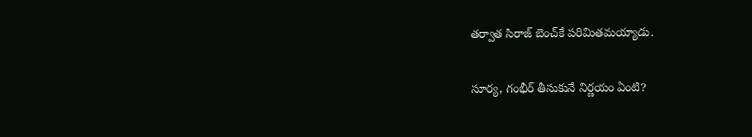తర్వాత సిరాజ్ బెంచ్‌కే పరిమితమయ్యాడు.

సూర్య, గంభీర్ తీసుకునే నిర్ణయం ఏంటి?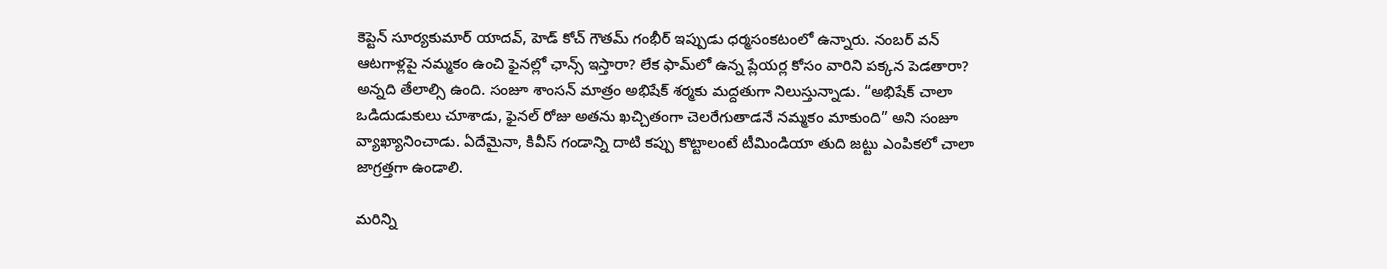కెప్టెన్ సూర్యకుమార్ యాదవ్, హెడ్ కోచ్ గౌతమ్ గంభీర్ ఇప్పుడు ధర్మసంకటంలో ఉన్నారు. నంబర్ వన్ ఆటగాళ్లపై నమ్మకం ఉంచి ఫైనల్లో ఛాన్స్ ఇస్తారా? లేక ఫామ్‌లో ఉన్న ప్లేయర్ల కోసం వారిని పక్కన పెడతారా? అన్నది తేలాల్సి ఉంది. సంజూ శాంసన్ మాత్రం అభిషేక్ శర్మకు మద్దతుగా నిలుస్తున్నాడు. “అభిషేక్ చాలా ఒడిదుడుకులు చూశాడు, ఫైనల్ రోజు అతను ఖచ్చితంగా చెలరేగుతాడనే నమ్మకం మాకుంది” అని సంజూ వ్యాఖ్యానించాడు. ఏదేమైనా, కివీస్ గండాన్ని దాటి కప్పు కొట్టాలంటే టీమిండియా తుది జట్టు ఎంపికలో చాలా జాగ్రత్తగా ఉండాలి.

మరిన్ని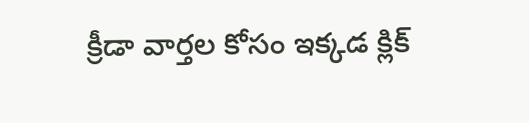క్రీడా వార్తల కోసం ఇక్కడ క్లిక్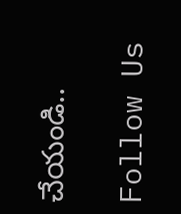చేయండి..

Follow Us